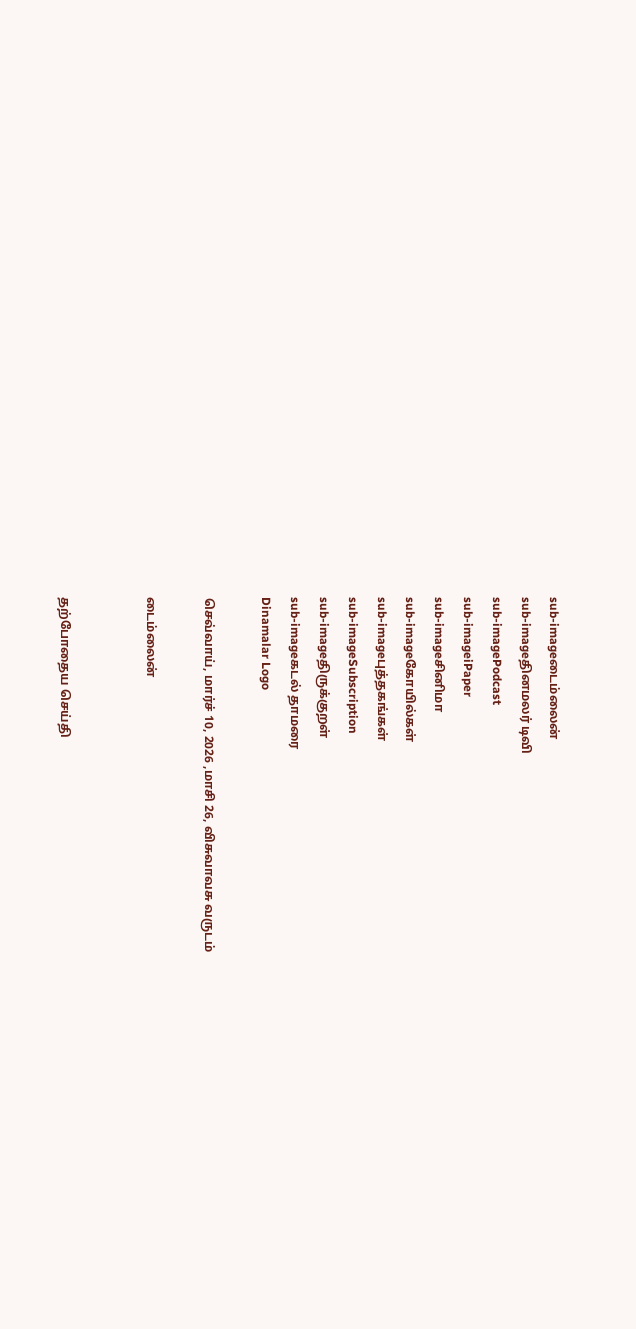sub-imageடைம்லைன்
sub-imageதினமலர் டிவி
sub-imagePodcast
sub-imageiPaper
sub-imageசினிமா
sub-imageகோயில்கள்
sub-imageபுத்தகங்கள்
sub-imageSubscription
sub-imageதிருக்குறள்
sub-imageகடல் தாமரை
Dinamalar Logo

செவ்வாய், மார்ச் 10, 2026 ,மாசி 26, விசுவாவசு வருடம்

டைம்லைன்


தற்போதைய செய்தி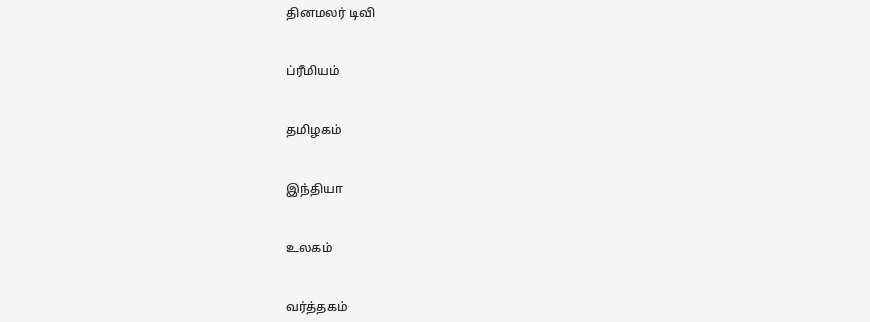தினமலர் டிவி


ப்ரீமியம்


தமிழகம்


இந்தியா


உலகம்


வர்த்தகம்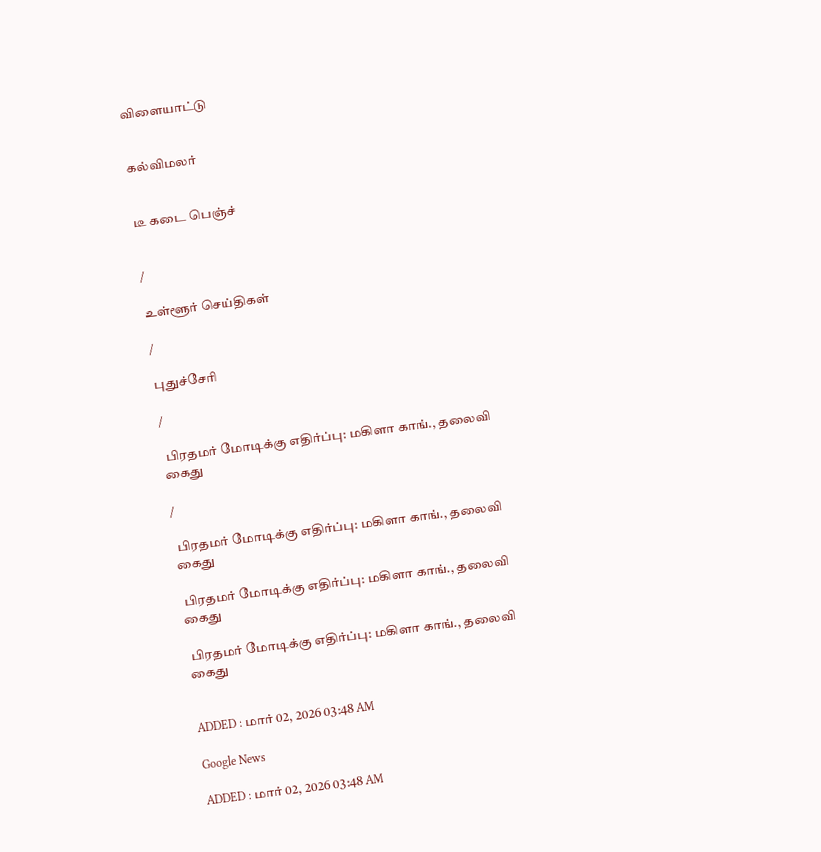விளையாட்டு


கல்விமலர்


டீ கடை பெஞ்ச்


/

உள்ளூர் செய்திகள்

/

புதுச்சேரி

/

 பிரதமர் மோடிக்கு எதிர்ப்பு: மகிளா காங்., தலைவி கைது

/

 பிரதமர் மோடிக்கு எதிர்ப்பு: மகிளா காங்., தலைவி கைது

 பிரதமர் மோடிக்கு எதிர்ப்பு: மகிளா காங்., தலைவி கைது

 பிரதமர் மோடிக்கு எதிர்ப்பு: மகிளா காங்., தலைவி கைது


ADDED : மார் 02, 2026 03:48 AM

Google News

ADDED : மார் 02, 2026 03:48 AM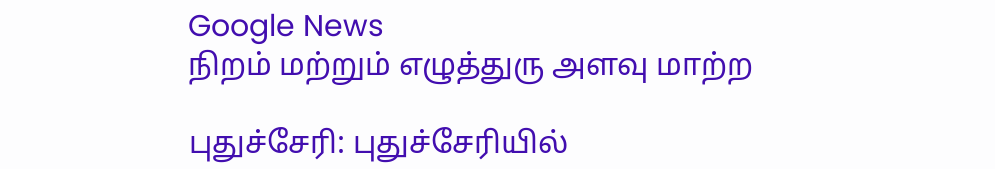Google News
நிறம் மற்றும் எழுத்துரு அளவு மாற்ற

புதுச்சேரி: புதுச்சேரியில்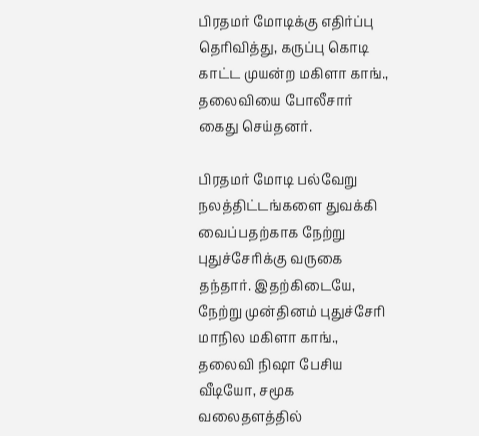பிரதமர் மோடிக்கு எதிர்ப்பு தெரிவித்து, கருப்பு கொடி காட்ட முயன்ற மகிளா காங்., தலைவியை போலீசார் கைது செய்தனர்.

பிரதமர் மோடி பல்வேறு நலத்திட்டங்களை துவக்கி வைப்பதற்காக நேற்று புதுச்சேரிக்கு வருகை தந்தார். இதற்கிடையே, நேற்று முன்தினம் புதுச்சேரி மாநில மகிளா காங்., தலைவி நிஷா பேசிய வீடியோ, சமூக வலைதளத்தில்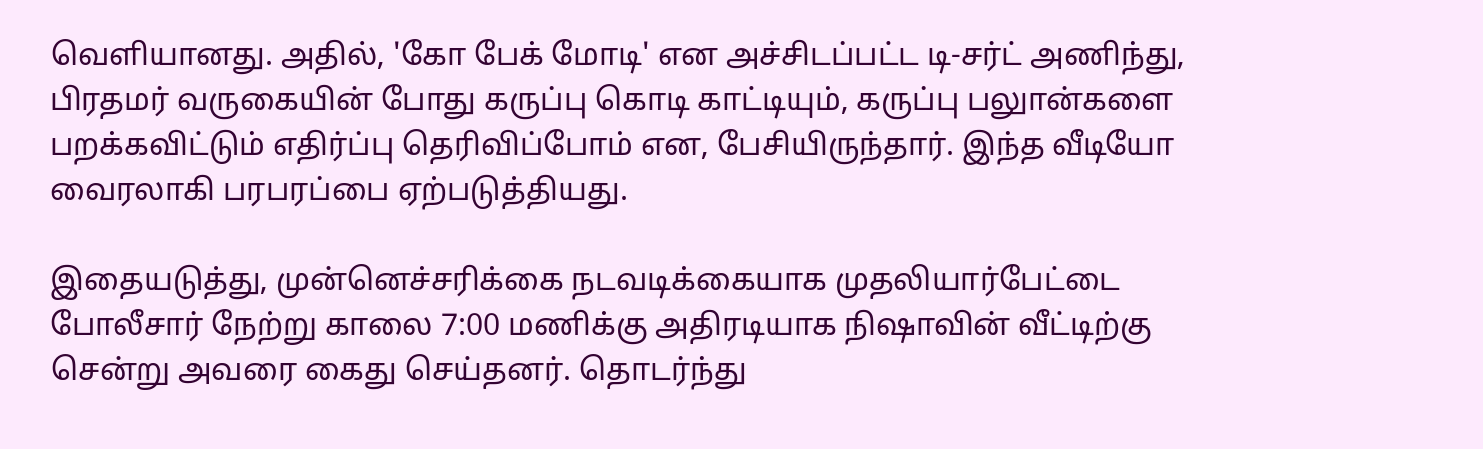வெளியானது. அதில், 'கோ பேக் மோடி' என அச்சிடப்பட்ட டி-சர்ட் அணிந்து, பிரதமர் வருகையின் போது கருப்பு கொடி காட்டியும், கருப்பு பலுான்களை பறக்கவிட்டும் எதிர்ப்பு தெரிவிப்போம் என, பேசியிருந்தார். இந்த வீடியோ வைரலாகி பரபரப்பை ஏற்படுத்தியது.

இதையடுத்து, முன்னெச்சரிக்கை நடவடிக்கையாக முதலியார்பேட்டை போலீசார் நேற்று காலை 7:00 மணிக்கு அதிரடியாக நிஷாவின் வீட்டிற்கு சென்று அவரை கைது செய்தனர். தொடர்ந்து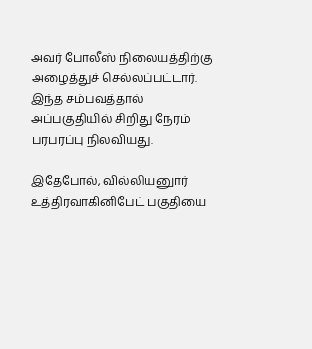அவர் போலீஸ் நிலையத்திற்கு அழைத்துச் செல்லப்பட்டார். இந்த சம்பவத்தால் அப்பகுதியில் சிறிது நேரம் பரபரப்பு நிலவியது.

இதேபோல், வில்லியனுார் உத்திரவாகினிபேட் பகுதியை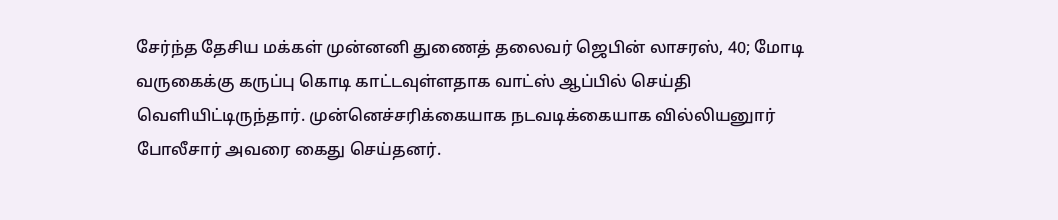சேர்ந்த தேசிய மக்கள் முன்னனி துணைத் தலைவர் ஜெபின் லாசரஸ், 40; மோடி வருகைக்கு கருப்பு கொடி காட்டவுள்ளதாக வாட்ஸ் ஆப்பில் செய்தி வெளியிட்டிருந்தார். முன்னெச்சரிக்கையாக நடவடிக்கையாக வில்லியனுார் போலீசார் அவரை கைது செய்தனர்.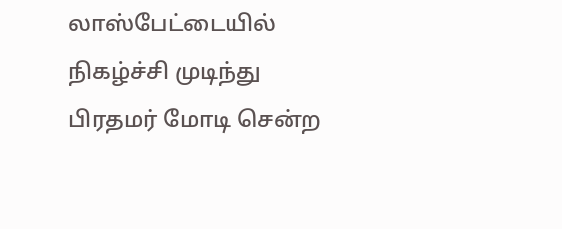லாஸ்பேட்டையில் நிகழ்ச்சி முடிந்து பிரதமர் மோடி சென்ற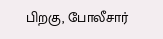பிறகு, போலீசார்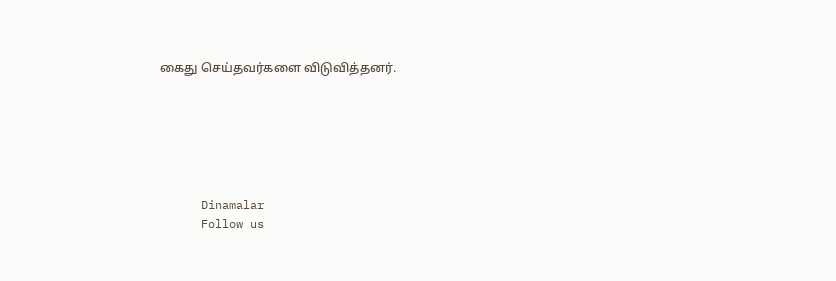கைது செய்தவர்களை விடுவித்தனர்.






      Dinamalar
      Follow us